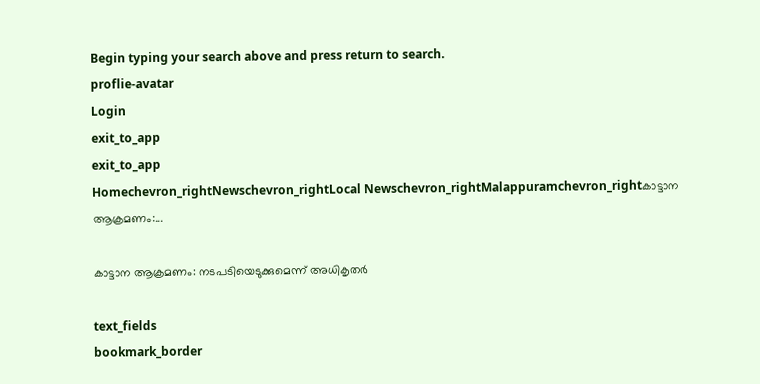Begin typing your search above and press return to search.
proflie-avatar
Login
exit_to_app
exit_to_app
Homechevron_rightNewschevron_rightLocal Newschevron_rightMalappuramchevron_rightകാട്ടാന ആക്രമണം:...

കാട്ടാന ആക്രമണം: നടപടിയെടുക്കുമെന്ന് അധികൃതർ

text_fields
bookmark_border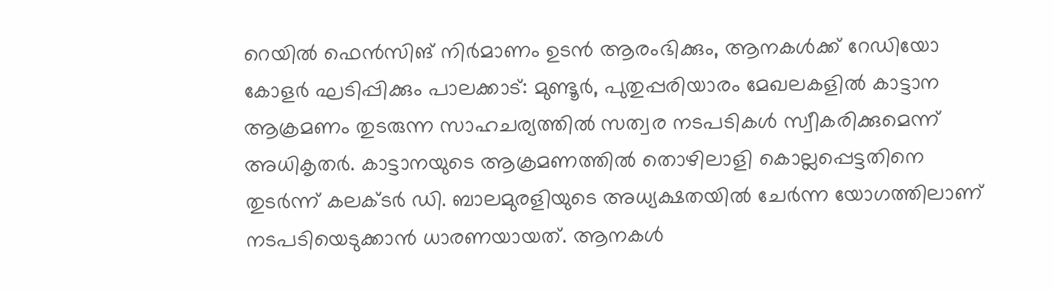റെയിൽ ഫെൻസിങ് നിർമാണം ഉടൻ ആരംഭിക്കും, ആനകൾക്ക് റേഡി‍യോ കോളർ ഘടിപ്പിക്കും പാലക്കാട്: മുണ്ടൂർ, പുതുപ്പരിയാരം മേഖലകളിൽ കാട്ടാന ആക്രമണം തുടരുന്ന സാഹചര്യത്തിൽ സത്വര നടപടികൾ സ്വീകരിക്കുമെന്ന് അധികൃതർ. കാട്ടാനയുടെ ആക്രമണത്തിൽ തൊഴിലാളി കൊല്ലപ്പെട്ടതിനെ തുടർന്ന് കലക്ടർ ഡി. ബാലമുരളിയുടെ അധ്യക്ഷതയിൽ ചേർന്ന യോഗത്തിലാണ് നടപടിയെടുക്കാൻ ധാരണയായത്. ആനകൾ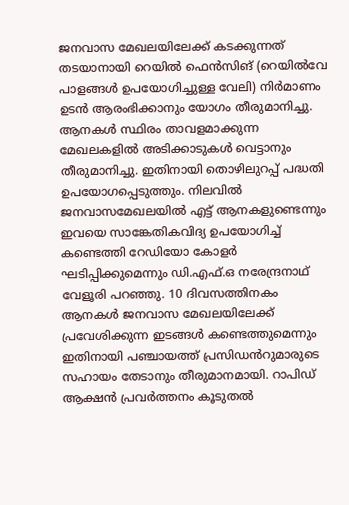ജനവാസ മേഖലയിലേക്ക് കടക്കുന്നത് തടയാനായി റെയിൽ ഫെൻസിങ് (റെയിൽവേ പാളങ്ങൾ ഉപയോഗിച്ചുള്ള വേലി) നിർമാണം ഉടൻ ആരംഭിക്കാനും യോഗം തീരുമാനിച്ചു. ആനകൾ സ്ഥിരം താവളമാക്കുന്ന മേഖലകളിൽ അടിക്കാടുകൾ വെട്ടാനും തീരുമാനിച്ചു. ഇതിനായി തൊഴിലുറപ്പ് പദ്ധതി ഉപയോഗപ്പെടുത്തും. നിലവിൽ ജനവാസമേഖലയിൽ എട്ട് ആനകളുണ്ടെന്നും ഇവയെ സാങ്കേതികവിദ്യ ഉപയോഗിച്ച് കണ്ടെത്തി റേഡിയോ കോളർ ഘടിപ്പിക്കുമെന്നും ഡി.എഫ്.ഒ നരേന്ദ്രനാഥ് വേളൂരി പറഞ്ഞു. 10 ദിവസത്തിനകം ആനകൾ ജനവാസ മേഖലയിലേക്ക് പ്രവേശിക്കുന്ന ഇടങ്ങൾ കണ്ടെത്തുമെന്നും ഇതിനായി പഞ്ചായത്ത് പ്രസിഡൻറുമാരുടെ സഹായം തേടാനും തീരുമാനമായി. റാപിഡ് ആക്ഷൻ പ്രവർത്തനം കൂടുതൽ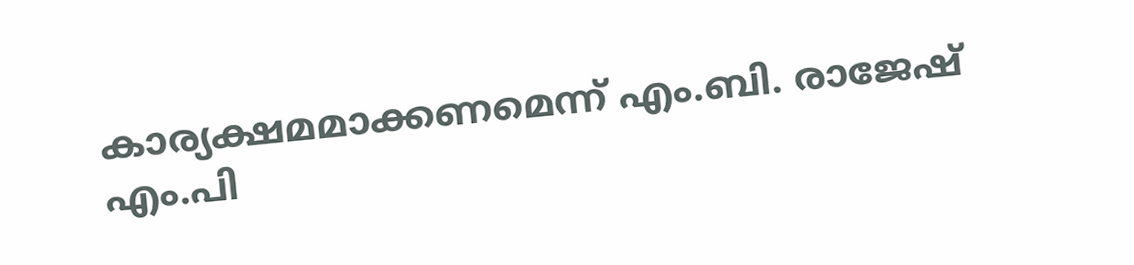കാര്യക്ഷമമാക്കണമെന്ന് എം.ബി. രാജേഷ് എം.പി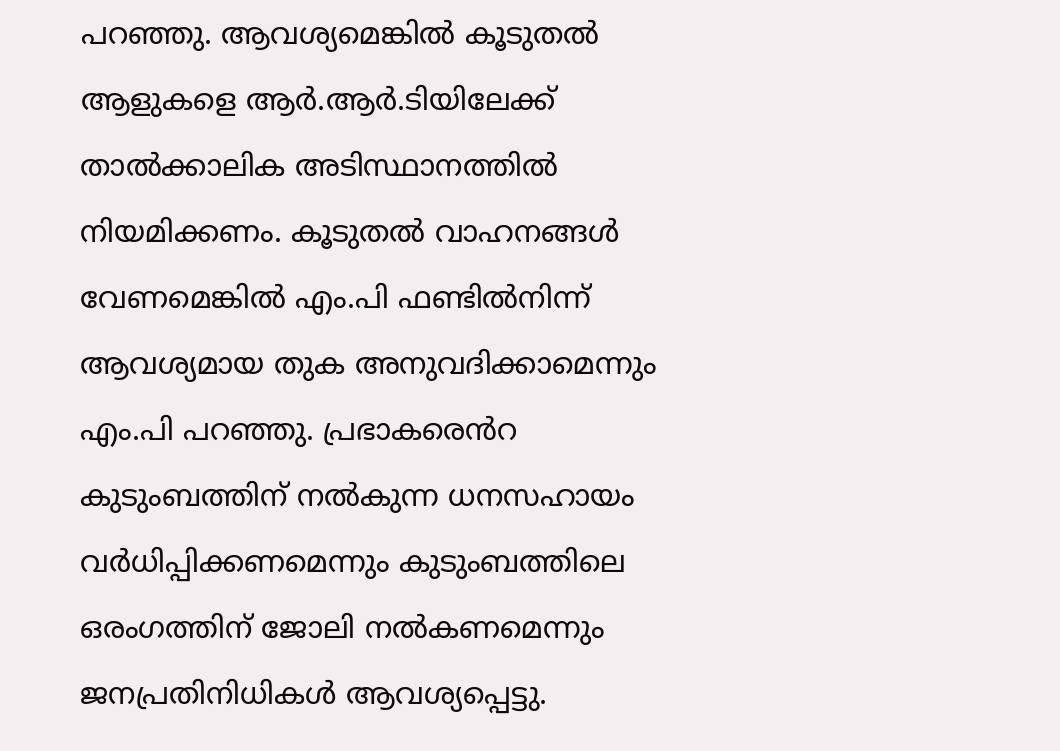പറഞ്ഞു. ആവശ്യമെങ്കിൽ കൂടുതൽ ആളുകളെ ആർ.ആർ.ടിയിലേക്ക് താൽക്കാലിക അടിസ്ഥാനത്തിൽ നിയമിക്കണം. കൂടുതൽ വാഹനങ്ങൾ വേണമെങ്കിൽ എം.പി ഫണ്ടിൽനിന്ന് ആവശ്യമായ തുക അനുവദിക്കാമെന്നും എം.പി പറഞ്ഞു. പ്രഭാകരെൻറ കുടുംബത്തിന് നൽകുന്ന ധനസഹായം വർധിപ്പിക്കണമെന്നും കുടുംബത്തിലെ ഒരംഗത്തിന് ജോലി നൽകണമെന്നും ജനപ്രതിനിധികൾ ആവശ്യപ്പെട്ടു.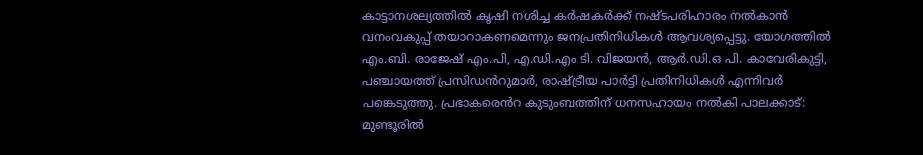കാട്ടാനശല്യത്തിൽ കൃഷി നശിച്ച കർഷകർക്ക് നഷ്ടപരിഹാരം നൽകാൻ വനംവകുപ്പ് തയാറാകണമെന്നും ജനപ്രതിനിധികൾ ആവശ്യപ്പെട്ടു. യോഗത്തിൽ എം.ബി. രാജേഷ് എം.പി, എ.ഡി.എം ടി. വിജയൻ, ആർ.ഡി.ഒ പി. കാവേരികുട്ടി, പഞ്ചായത്ത് പ്രസിഡൻറുമാർ, രാഷ്ട്രീയ പാർട്ടി പ്രതിനിധികൾ എന്നിവർ പങ്കെടുത്തു. പ്രഭാകരെൻറ കുടുംബത്തിന് ധനസഹായം നൽകി പാലക്കാട്: മുണ്ടൂരിൽ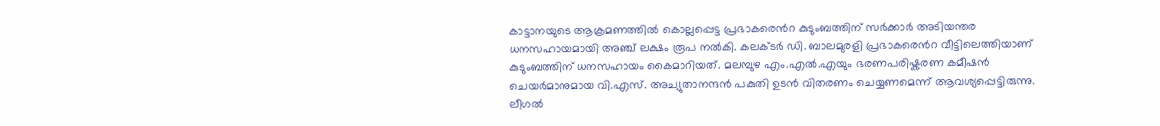കാട്ടാനയുടെ ആക്രമണത്തിൽ കൊല്ലപ്പെട്ട പ്രഭാകരെൻറ കുടുംബത്തിന് സർക്കാർ അടിയന്തര ധനസഹായമായി അഞ്ച് ലക്ഷം രൂപ നൽകി. കലക്ടർ ഡി. ബാലമുരളി പ്രഭാകരെൻറ വീട്ടിലെത്തിയാണ് കുടുംബത്തിന് ധനസഹായം കൈമാറിയത്. മലമ്പുഴ എം.എൽ.എയും ഭരണപരിഷ്കരണ കമീഷൻ ചെയർമാനുമായ വി.എസ്. അച്യുതാനന്ദൻ പകുതി ഉടൻ വിതരണം ചെയ്യണമെന്ന് ആവശ്യപ്പെട്ടിരുന്നു. ലീഗൽ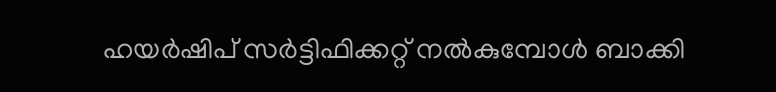ഹയർഷിപ് സർട്ടിഫിക്കറ്റ് നൽകുമ്പോൾ ബാക്കി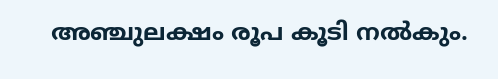അഞ്ചുലക്ഷം രൂപ കൂടി നൽകും.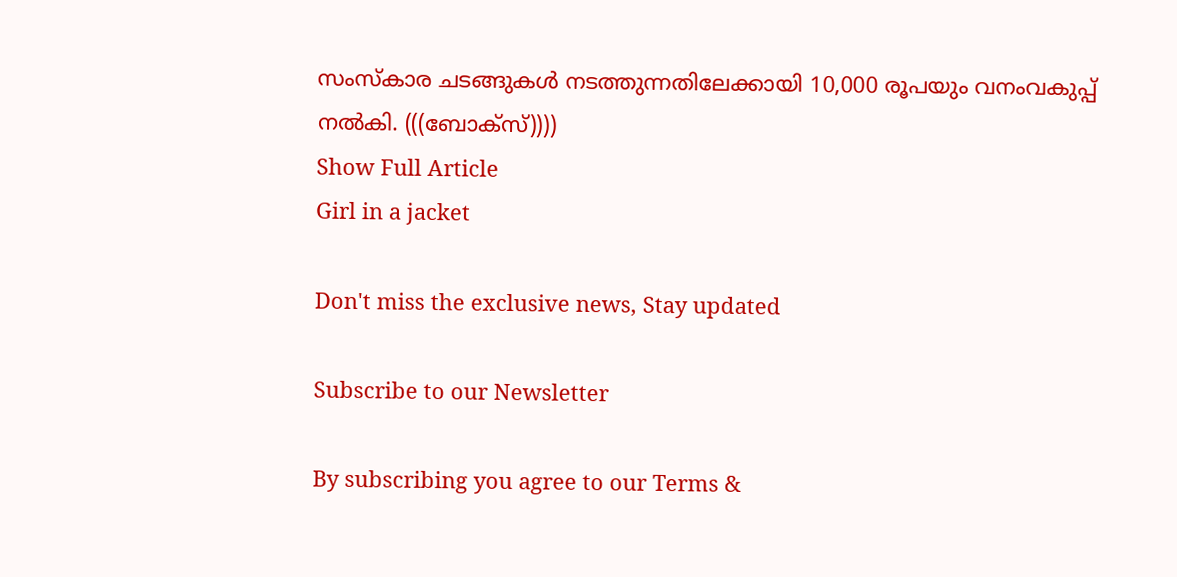സംസ്കാര ചടങ്ങുകൾ നടത്തുന്നതിലേക്കായി 10,000 രൂപയും വനംവകുപ്പ് നൽകി. (((ബോക്സ്))))
Show Full Article
Girl in a jacket

Don't miss the exclusive news, Stay updated

Subscribe to our Newsletter

By subscribing you agree to our Terms &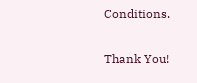Conditions.

Thank You!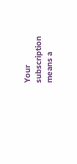Your subscription means a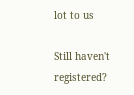lot to us

Still haven't registered?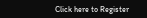Click here to Register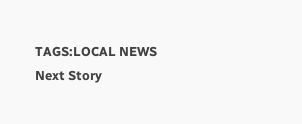TAGS:LOCAL NEWS
Next Story